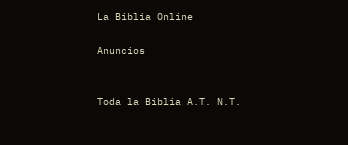La Biblia Online

Anuncios


Toda la Biblia A.T. N.T.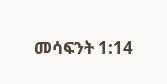መሳፍንት 1:14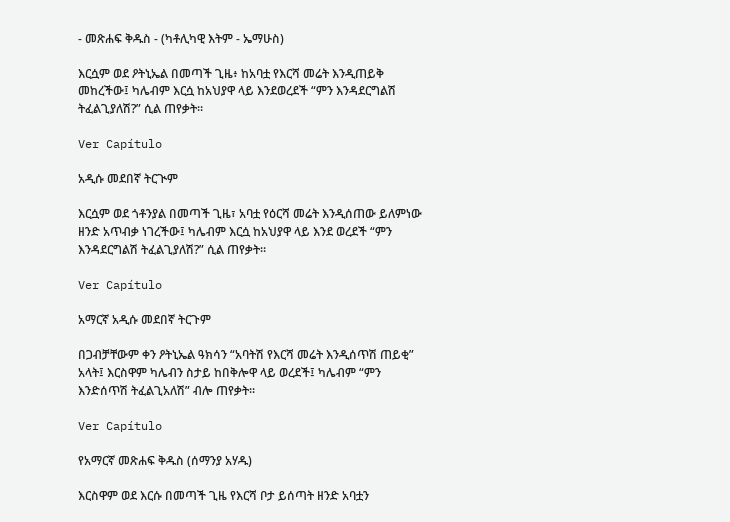- መጽሐፍ ቅዱስ - (ካቶሊካዊ እትም - ኤማሁስ)

እርሷም ወደ ዖትኒኤል በመጣች ጊዜ፥ ከአባቷ የእርሻ መሬት እንዲጠይቅ መከረችው፤ ካሌብም እርሷ ከአህያዋ ላይ እንደወረደች “ምን እንዳደርግልሽ ትፈልጊያለሽ?” ሲል ጠየቃት።

Ver Capítulo

አዲሱ መደበኛ ትርጒም

እርሷም ወደ ጎቶንያል በመጣች ጊዜ፣ አባቷ የዕርሻ መሬት እንዲሰጠው ይለምነው ዘንድ አጥብቃ ነገረችው፤ ካሌብም እርሷ ከአህያዋ ላይ እንደ ወረደች “ምን እንዳደርግልሽ ትፈልጊያለሽ?” ሲል ጠየቃት።

Ver Capítulo

አማርኛ አዲሱ መደበኛ ትርጉም

በጋብቻቸውም ቀን ዖትኒኤል ዓክሳን “አባትሽ የእርሻ መሬት እንዲሰጥሽ ጠይቂ” አላት፤ እርስዋም ካሌብን ስታይ ከበቅሎዋ ላይ ወረደች፤ ካሌብም “ምን እንድሰጥሽ ትፈልጊአለሽ” ብሎ ጠየቃት።

Ver Capítulo

የአማርኛ መጽሐፍ ቅዱስ (ሰማንያ አሃዱ)

እርስዋም ወደ እርሱ በመጣች ጊዜ የእርሻ ቦታ ይሰጣት ዘንድ አባቷን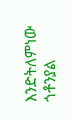እንድትለምነው ጎቶንያል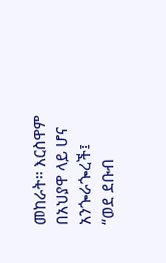መከራት። እርስዋም በአህያዋ ላይ ሆና አንጐራጐረች፤ “ወደ ደቡብ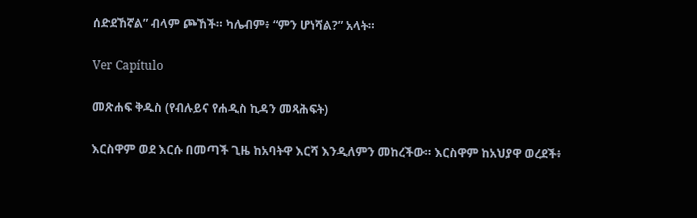ሰድደኸኛል” ብላም ጮኸች። ካሌብም፥ “ምን ሆነሻል?” አላት።

Ver Capítulo

መጽሐፍ ቅዱስ (የብሉይና የሐዲስ ኪዳን መጻሕፍት)

እርስዋም ወደ እርሱ በመጣች ጊዜ ከአባትዋ እርሻ እንዲለምን መከረችው። እርስዋም ከአህያዋ ወረደች፥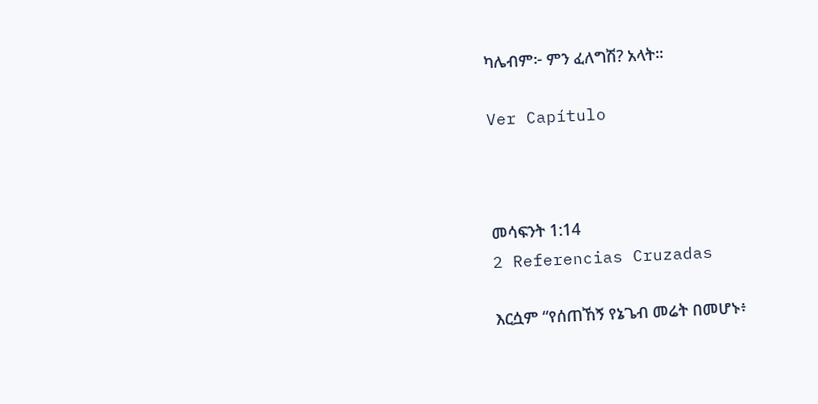ካሌብም፦ ምን ፈለግሽ? አላት።

Ver Capítulo



መሳፍንት 1:14
2 Referencias Cruzadas

እርሷም “የሰጠኸኝ የኔጌብ መሬት በመሆኑ፥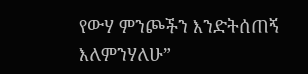የውሃ ምንጮችን እንድትሰጠኝ እለምንሃለሁ”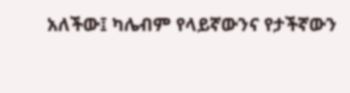አለችው፤ ካሌብም የላይኛውንና የታችኛውን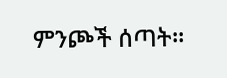ምንጮች ሰጣት።